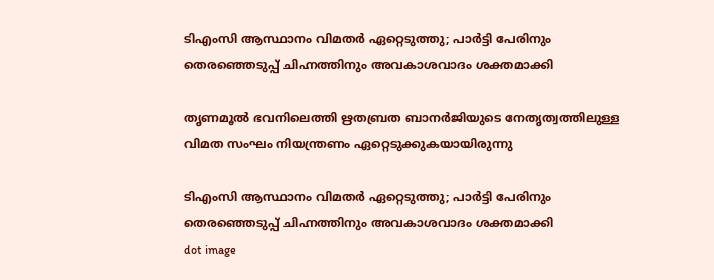ടിഎംസി ആസ്ഥാനം വിമതർ ഏറ്റെടുത്തു; പാർട്ടി പേരിനും തെരഞ്ഞെടുപ്പ് ചിഹ്നത്തിനും അവകാശവാദം ശക്തമാക്കി

തൃണമൂൽ ഭവനിലെത്തി ഋതബ്രത ബാനർജിയുടെ നേതൃത്വത്തിലുള്ള വിമത സംഘം നിയന്ത്രണം ഏറ്റെടുക്കുകയായിരുന്നു

ടിഎംസി ആസ്ഥാനം വിമതർ ഏറ്റെടുത്തു; പാർട്ടി പേരിനും തെരഞ്ഞെടുപ്പ് ചിഹ്നത്തിനും അവകാശവാദം ശക്തമാക്കി
dot image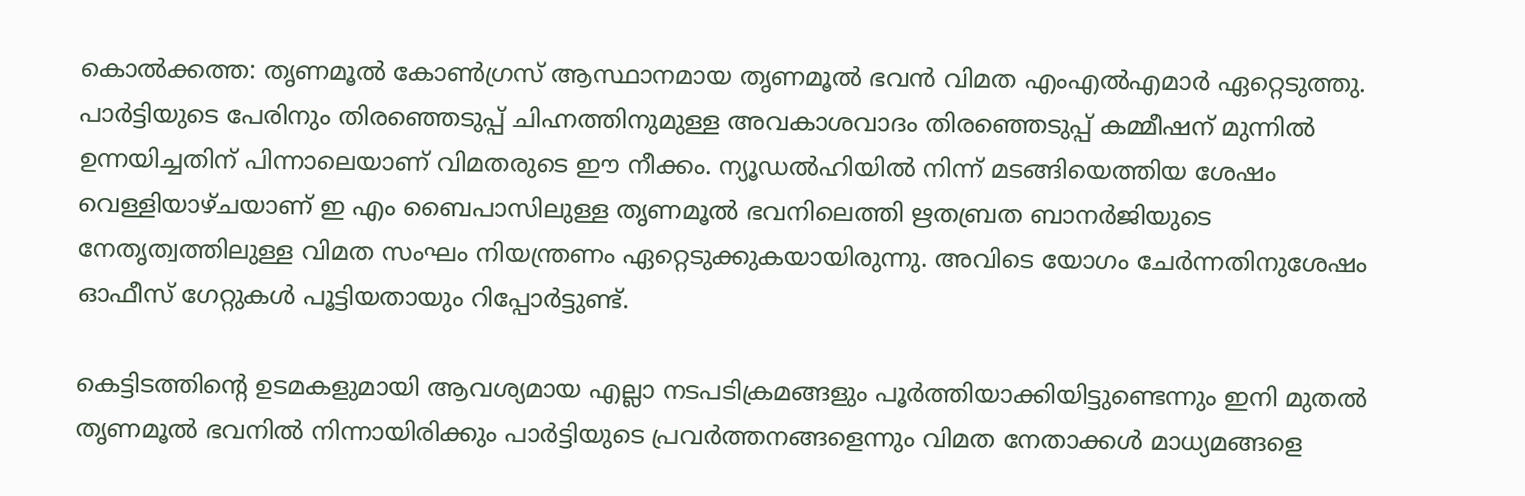കൊൽക്കത്ത: തൃണമൂൽ കോൺഗ്രസ് ആസ്ഥാനമായ തൃണമൂൽ ഭവൻ വിമത എംഎൽഎമാർ ഏറ്റെടുത്തു. പാർട്ടിയുടെ പേരിനും തിരഞ്ഞെടുപ്പ് ചിഹ്നത്തിനുമുള്ള അവകാശവാദം തിരഞ്ഞെടുപ്പ് കമ്മീഷന് മുന്നിൽ ഉന്നയിച്ചതിന് പിന്നാലെയാണ് വിമതരുടെ ഈ നീക്കം. ന്യൂഡൽഹിയിൽ നിന്ന് മടങ്ങിയെത്തിയ ശേഷം വെള്ളിയാഴ്ചയാണ് ഇ എം ബൈപാസിലുള്ള തൃണമൂൽ ഭവനിലെത്തി ഋതബ്രത ബാനർജിയുടെ നേതൃത്വത്തിലുള്ള വിമത സംഘം നിയന്ത്രണം ഏറ്റെടുക്കുകയായിരുന്നു. അവിടെ യോഗം ചേർന്നതിനുശേഷം ഓഫീസ് ഗേറ്റുകൾ പൂട്ടിയതായും റിപ്പോർട്ടുണ്ട്.

കെട്ടിടത്തിന്റെ ഉടമകളുമായി ആവശ്യമായ എല്ലാ നടപടിക്രമങ്ങളും പൂർത്തിയാക്കിയിട്ടുണ്ടെന്നും ഇനി മുതൽ തൃണമൂൽ ഭവനിൽ നിന്നായിരിക്കും പാർട്ടിയുടെ പ്രവർത്തനങ്ങളെന്നും വിമത നേതാക്കൾ മാധ്യമങ്ങളെ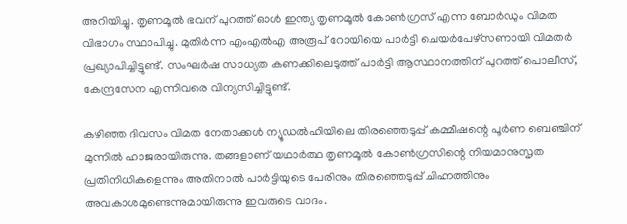അറിയിച്ചു. തൃണമൂൽ ഭവന് പുറത്ത് ഓൾ ഇന്ത്യ തൃണമൂൽ കോൺഗ്രസ് എന്ന ബോർഡും വിമത വിഭാഗം സ്ഥാപിച്ചു. മുതിർന്ന എംഎൽഎ അരൂപ് റോയിയെ പാർട്ടി ചെയർപേഴ്സണായി വിമതർ പ്രഖ്യാപിച്ചിട്ടുണ്ട്. സംഘർഷ സാധ്യത കണക്കിലെടുത്ത് പാർട്ടി ആസ്ഥാനത്തിന് പുറത്ത് പൊലീസ്, കേന്ദ്രസേന എന്നിവരെ വിന്യസിച്ചിട്ടുണ്ട്.

കഴിഞ്ഞ ദിവസം വിമത നേതാക്കൾ ന്യൂഡൽഹിയിലെ തിരഞ്ഞെടുപ്പ് കമ്മീഷന്റെ പൂർണ ബെഞ്ചിന് മുന്നിൽ ഹാജരായിരുന്നു. തങ്ങളാണ് യഥാർത്ഥ തൃണമൂൽ കോൺഗ്രസിന്റെ നിയമാനുസൃത പ്രതിനിധികളെന്നും അതിനാൽ പാർട്ടിയുടെ പേരിനും തിരഞ്ഞെടുപ്പ് ചിഹ്നത്തിനും അവകാശമുണ്ടെന്നുമായിരുന്നു ഇവരുടെ വാദം.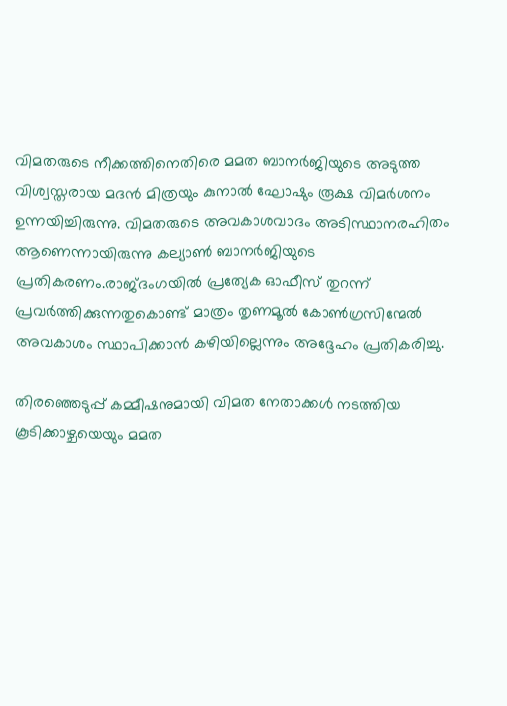വിമതരുടെ നീക്കത്തിനെതിരെ മമത ബാനർജിയുടെ അടുത്ത വിശ്വസ്തരായ മദൻ മിത്രയും കുനാൽ ഘോഷും രൂക്ഷ വിമർശനം ഉന്നയിച്ചിരുന്നു. വിമതരുടെ അവകാശവാദം അടിസ്ഥാനരഹിതം ആണെന്നായിരുന്നു കല്യാൺ ബാനർജിയുടെ പ്രതികരണം.രാജ്ദംഗയിൽ പ്രത്യേക ഓഫീസ് തുറന്ന് പ്രവർത്തിക്കുന്നതുകൊണ്ട് മാത്രം തൃണമൂൽ കോൺഗ്രസിന്മേൽ അവകാശം സ്ഥാപിക്കാൻ കഴിയില്ലെന്നും അദ്ദേഹം പ്രതികരിച്ചു.

തിരഞ്ഞെടുപ്പ് കമ്മീഷനുമായി വിമത നേതാക്കൾ നടത്തിയ കൂടിക്കാഴ്ചയെയും മമത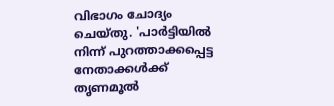വിഭാഗം ചോദ്യം ചെയ്തു. 'പാർട്ടിയിൽ നിന്ന് പുറത്താക്കപ്പെട്ട നേതാക്കൾക്ക് തൃണമൂൽ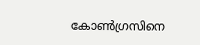കോൺഗ്രസിനെ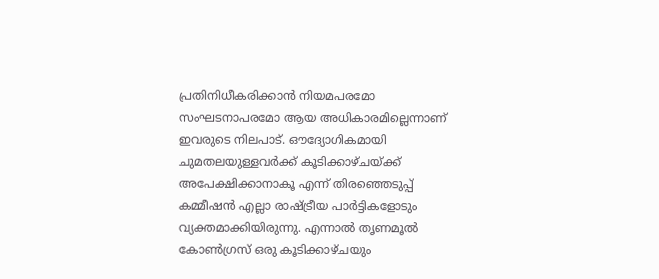പ്രതിനിധീകരിക്കാൻ നിയമപരമോ സംഘടനാപരമോ ആയ അധികാരമില്ലെന്നാണ് ഇവരുടെ നിലപാട്. ഔദ്യോഗികമായി ചുമതലയുള്ളവർക്ക് കൂടിക്കാഴ്ചയ്ക്ക് അപേക്ഷിക്കാനാകൂ എന്ന് തിരഞ്ഞെടുപ്പ് കമ്മീഷൻ എല്ലാ രാഷ്ട്രീയ പാർട്ടികളോടും വ്യക്തമാക്കിയിരുന്നു. എന്നാൽ തൃണമൂൽ കോൺഗ്രസ് ഒരു കൂടിക്കാഴ്ചയും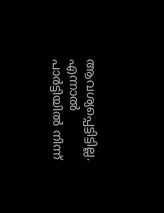ആവശ്യപ്പെട്ടിട്ടില്ല. എന്നാൽ പാർട്ടിയിൽ നിന്ന്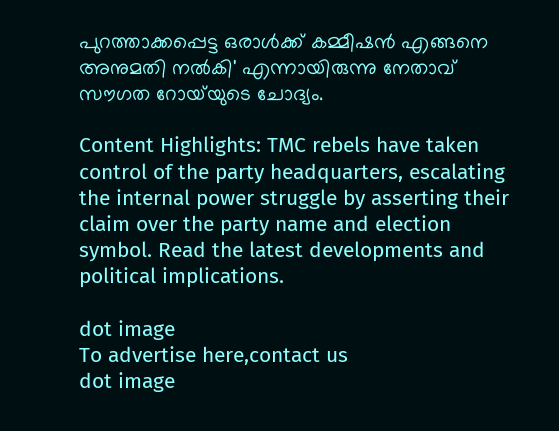പുറത്താക്കപ്പെട്ട ഒരാൾക്ക് കമ്മീഷൻ എങ്ങനെ അനുമതി നൽകി' എന്നായിരുന്നു നേതാവ് സൗഗത റോയ്‌യുടെ ചോദ്യം.

Content Highlights: TMC rebels have taken control of the party headquarters, escalating the internal power struggle by asserting their claim over the party name and election symbol. Read the latest developments and political implications.

dot image
To advertise here,contact us
dot image